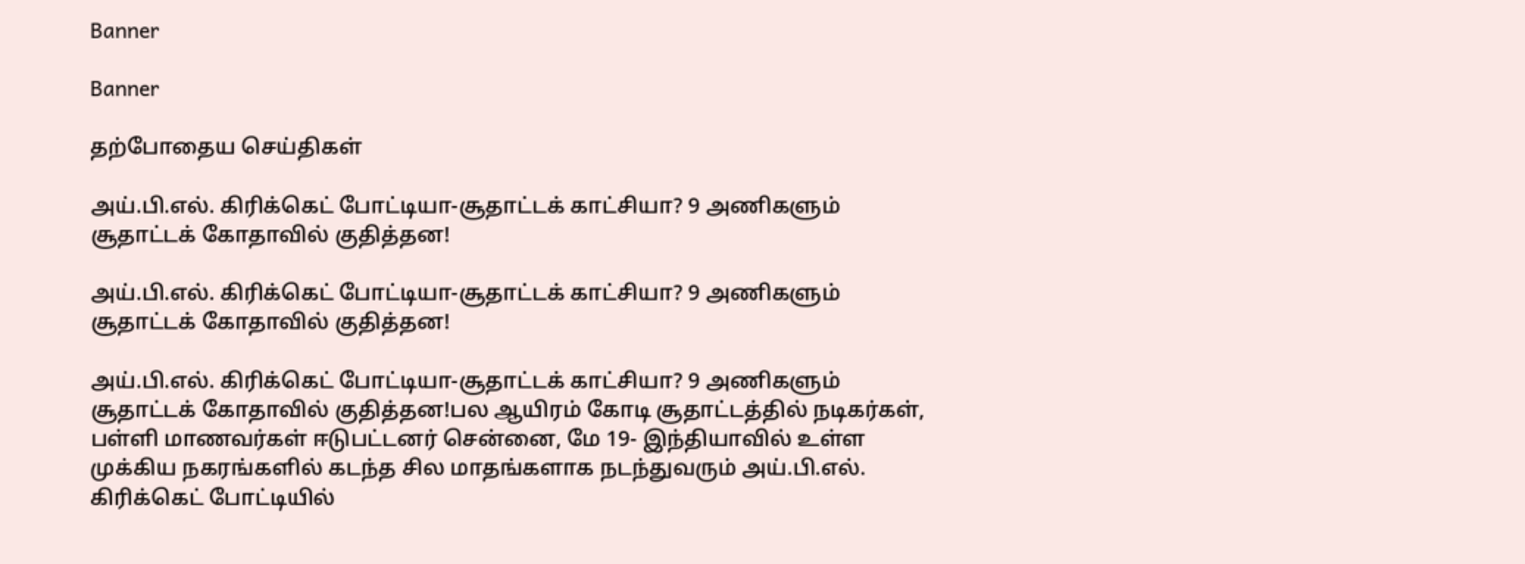Banner

Banner

தற்போதைய செய்திகள்

அய்.பி.எல். கிரிக்கெட் போட்டியா-சூதாட்டக் காட்சியா? 9 அணிகளும் சூதாட்டக் கோதாவில் குதித்தன!

அய்.பி.எல். கிரிக்கெட் போட்டியா-சூதாட்டக் காட்சியா? 9 அணிகளும் சூதாட்டக் கோதாவில் குதித்தன!

அய்.பி.எல். கிரிக்கெட் போட்டியா-சூதாட்டக் காட்சியா? 9 அணிகளும் சூதாட்டக் கோதாவில் குதித்தன!பல ஆயிரம் கோடி சூதாட்டத்தில் நடிகர்கள், பள்ளி மாணவர்கள் ஈடுபட்டனர் சென்னை, மே 19- இந்தியாவில் உள்ள முக்கிய நகரங்களில் கடந்த சில மாதங்களாக நடந்துவரும் அய்.பி.எல். கிரிக்கெட் போட்டியில்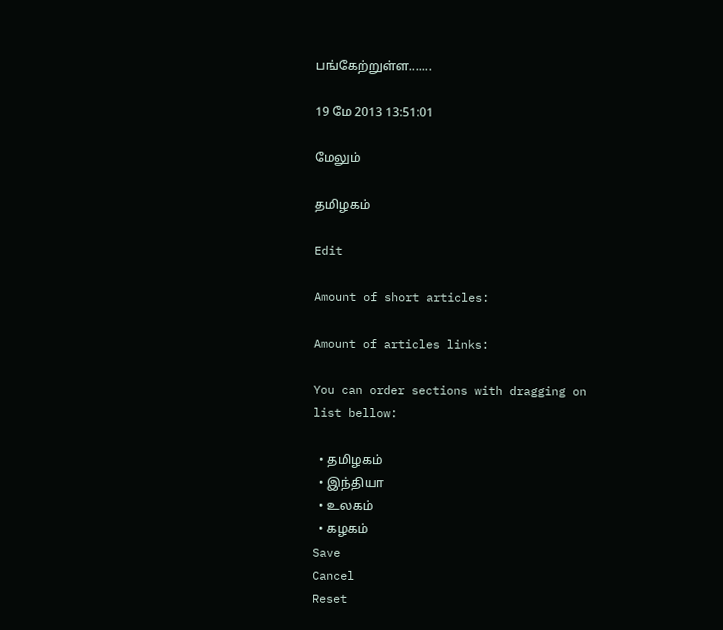பங்கேற்றுள்ள.......

19 மே 2013 13:51:01

மேலும்

தமிழகம்

Edit

Amount of short articles:

Amount of articles links:

You can order sections with dragging on list bellow:

  • தமிழகம்
  • இந்தியா
  • உலகம்
  • கழகம்
Save
Cancel
Reset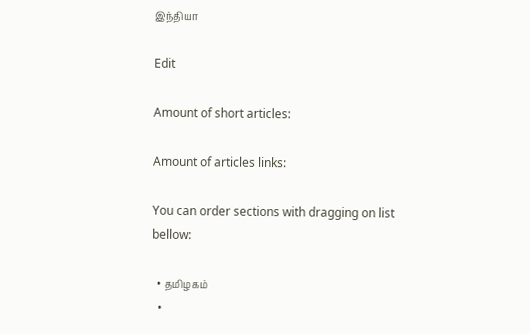இந்தியா

Edit

Amount of short articles:

Amount of articles links:

You can order sections with dragging on list bellow:

  • தமிழகம்
  •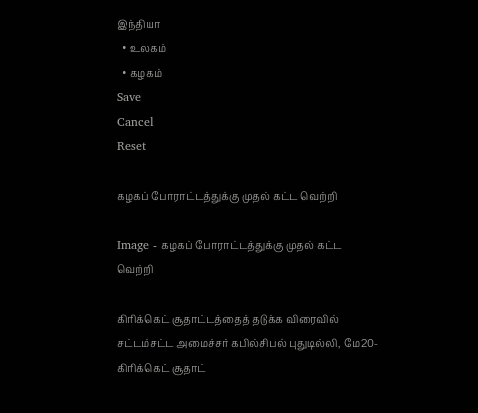இந்தியா
  • உலகம்
  • கழகம்
Save
Cancel
Reset

கழகப் போராட்டத்துக்கு முதல் கட்ட வெற்றி

Image - கழகப் போராட்டத்துக்கு முதல் கட்ட வெற்றி

கிரிக்கெட் சூதாட்டத்தைத் தடுக்க விரைவில் சட்டம்சட்ட அமைச்சர் கபில்சிபல் புதுடில்லி, மே20- கிரிக்கெட் சூதாட்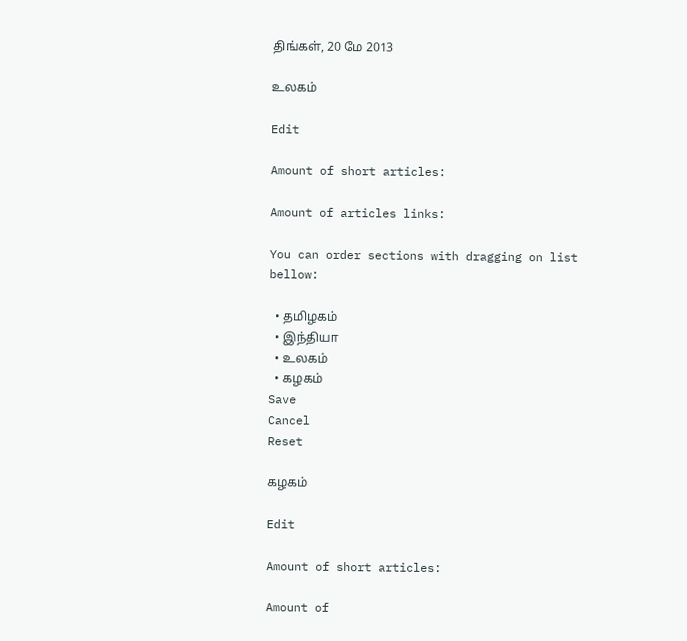திங்கள், 20 மே 2013

உலகம்

Edit

Amount of short articles:

Amount of articles links:

You can order sections with dragging on list bellow:

  • தமிழகம்
  • இந்தியா
  • உலகம்
  • கழகம்
Save
Cancel
Reset

கழகம்

Edit

Amount of short articles:

Amount of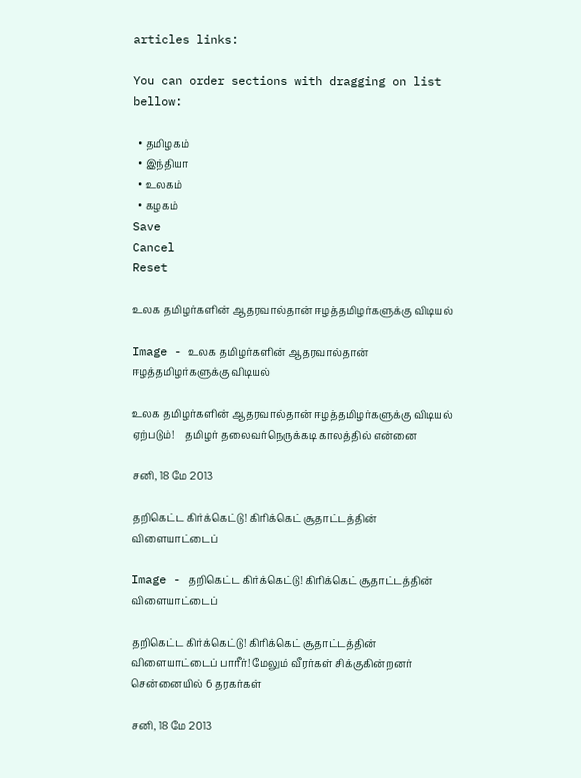articles links:

You can order sections with dragging on list bellow:

  • தமிழகம்
  • இந்தியா
  • உலகம்
  • கழகம்
Save
Cancel
Reset

உலக தமிழர்களின் ஆதரவால்தான் ஈழத்தமிழர்களுக்கு விடியல்

Image - உலக தமிழர்களின் ஆதரவால்தான் ஈழத்தமிழர்களுக்கு விடியல்

உலக தமிழர்களின் ஆதரவால்தான் ஈழத்தமிழர்களுக்கு விடியல் ஏற்படும்!    தமிழர் தலைவர்நெருக்கடி காலத்தில் என்னை

சனி, 18 மே 2013

தறிகெட்ட கிர்க்கெட்டு! கிரிக்கெட் சூதாட்டத்தின் விளையாட்டைப்

Image - தறிகெட்ட கிர்க்கெட்டு! கிரிக்கெட் சூதாட்டத்தின் விளையாட்டைப்

தறிகெட்ட கிர்க்கெட்டு! கிரிக்கெட் சூதாட்டத்தின் விளையாட்டைப் பாரீர்! மேலும் வீரர்கள் சிக்குகின்றனர் சென்னையில் 6 தரகர்கள்

சனி, 18 மே 2013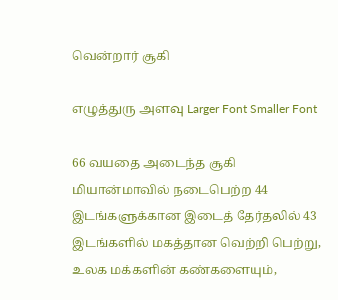வென்றார் சூகி

எழுத்துரு அளவு Larger Font Smaller Font

66 வயதை அடைந்த சூகி மியான்மாவில் நடைபெற்ற 44 இடங்களுக்கான இடைத் தேர்தலில் 43 இடங்களில் மகத்தான வெற்றி பெற்று, உலக மக்களின் கண்களையும்,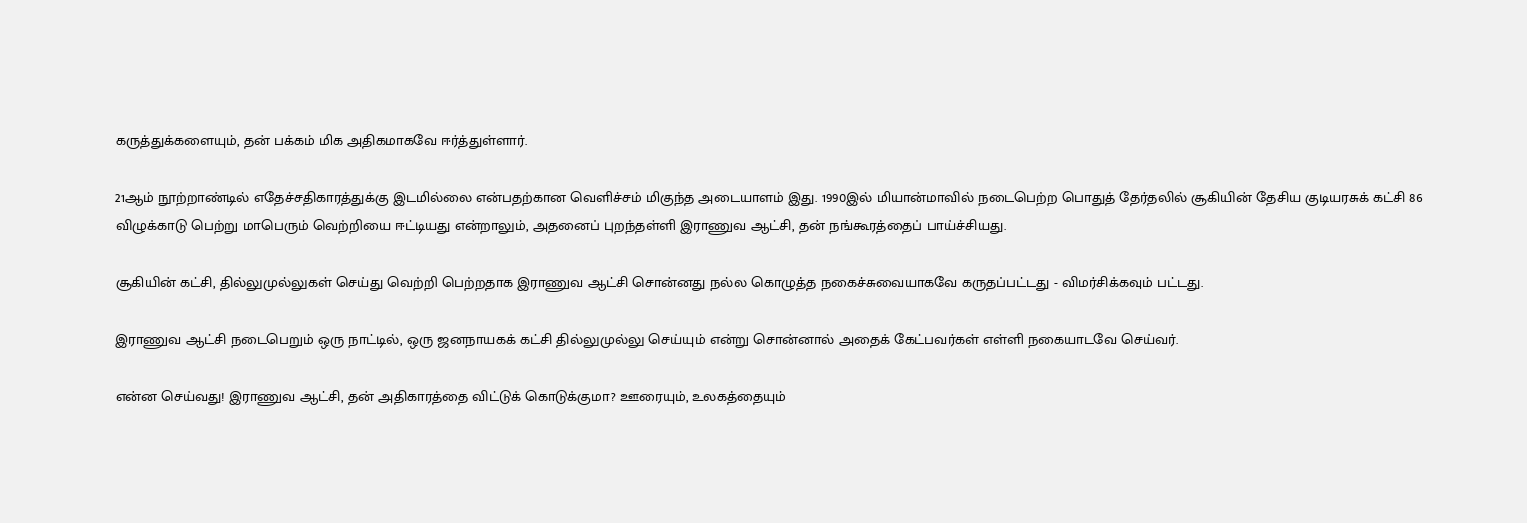கருத்துக்களையும், தன் பக்கம் மிக அதிகமாகவே ஈர்த்துள்ளார்.

21ஆம் நூற்றாண்டில் எதேச்சதிகாரத்துக்கு இடமில்லை என்பதற்கான வெளிச்சம் மிகுந்த அடையாளம் இது. 1990இல் மியான்மாவில் நடைபெற்ற பொதுத் தேர்தலில் சூகியின் தேசிய குடியரசுக் கட்சி 86 விழுக்காடு பெற்று மாபெரும் வெற்றியை ஈட்டியது என்றாலும், அதனைப் புறந்தள்ளி இராணுவ ஆட்சி, தன் நங்கூரத்தைப் பாய்ச்சியது.

சூகியின் கட்சி, தில்லுமுல்லுகள் செய்து வெற்றி பெற்றதாக இராணுவ ஆட்சி சொன்னது நல்ல கொழுத்த நகைச்சுவையாகவே கருதப்பட்டது - விமர்சிக்கவும் பட்டது.

இராணுவ ஆட்சி நடைபெறும் ஒரு நாட்டில், ஒரு ஜனநாயகக் கட்சி தில்லுமுல்லு செய்யும் என்று சொன்னால் அதைக் கேட்பவர்கள் எள்ளி நகையாடவே செய்வர்.

என்ன செய்வது! இராணுவ ஆட்சி, தன் அதிகாரத்தை விட்டுக் கொடுக்குமா? ஊரையும், உலகத்தையும்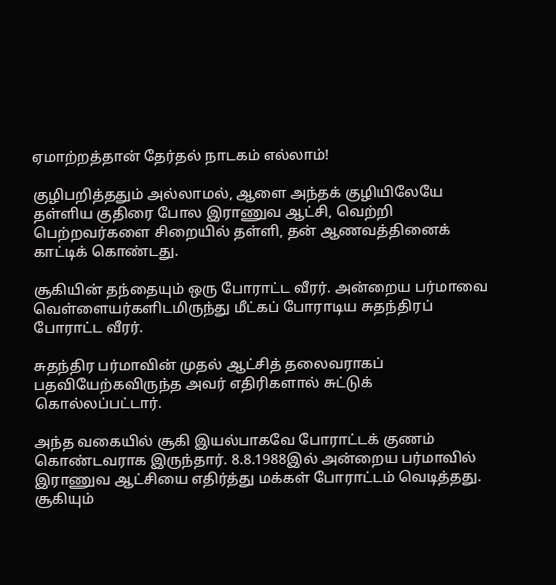ஏமாற்றத்தான் தேர்தல் நாடகம் எல்லாம்!

குழிபறித்ததும் அல்லாமல், ஆளை அந்தக் குழியிலேயே தள்ளிய குதிரை போல இராணுவ ஆட்சி, வெற்றி பெற்றவர்களை சிறையில் தள்ளி, தன் ஆணவத்தினைக் காட்டிக் கொண்டது.

சூகியின் தந்தையும் ஒரு போராட்ட வீரர். அன்றைய பர்மாவை வெள்ளையர்களிடமிருந்து மீட்கப் போராடிய சுதந்திரப் போராட்ட வீரர்.

சுதந்திர பர்மாவின் முதல் ஆட்சித் தலைவராகப் பதவியேற்கவிருந்த அவர் எதிரிகளால் சுட்டுக் கொல்லப்பட்டார்.

அந்த வகையில் சூகி இயல்பாகவே போராட்டக் குணம் கொண்டவராக இருந்தார். 8.8.1988இல் அன்றைய பர்மாவில் இராணுவ ஆட்சியை எதிர்த்து மக்கள் போராட்டம் வெடித்தது. சூகியும்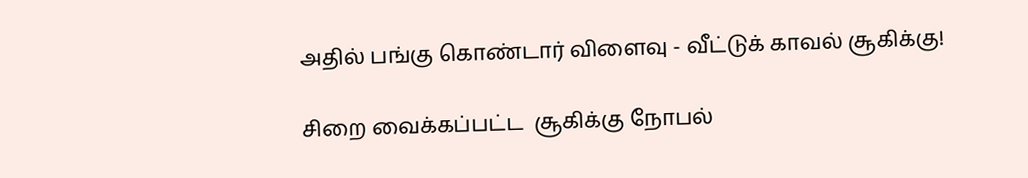அதில் பங்கு கொண்டார் விளைவு - வீட்டுக் காவல் சூகிக்கு!

சிறை வைக்கப்பட்ட  சூகிக்கு நோபல்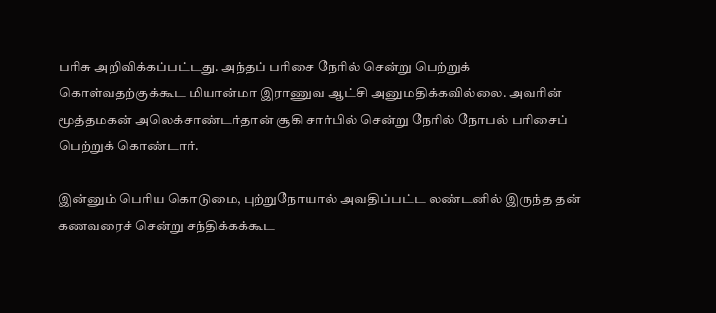பரிசு அறிவிக்கப்பட்டது. அந்தப் பரிசை நேரில் சென்று பெற்றுக் கொள்வதற்குக்கூட மியான்மா இராணுவ ஆட்சி அனுமதிக்கவில்லை. அவரின் மூத்தமகன் அலெக்சாண்டர்தான் சூகி சார்பில் சென்று நேரில் நோபல் பரிசைப் பெற்றுக் கொண்டார்.

இன்னும் பெரிய கொடுமை, புற்றுநோயால் அவதிப்பட்ட லண்டனில் இருந்த தன் கணவரைச் சென்று சந்திக்கக்கூட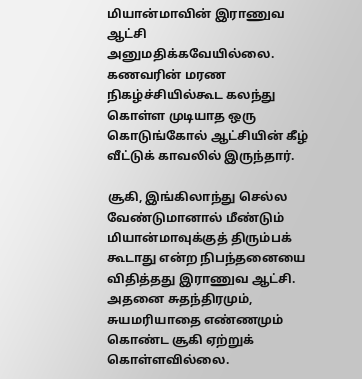மியான்மாவின் இராணுவ ஆட்சி அனுமதிக்கவேயில்லை. கணவரின் மரண நிகழ்ச்சியில்கூட கலந்து கொள்ள முடியாத ஒரு கொடுங்கோல் ஆட்சியின் கீழ் வீட்டுக் காவலில் இருந்தார்.

சூகி, இங்கிலாந்து செல்ல வேண்டுமானால் மீண்டும் மியான்மாவுக்குத் திரும்பக் கூடாது என்ற நிபந்தனையை விதித்தது இராணுவ ஆட்சி. அதனை சுதந்திரமும், சுயமரியாதை எண்ணமும் கொண்ட சூகி ஏற்றுக் கொள்ளவில்லை.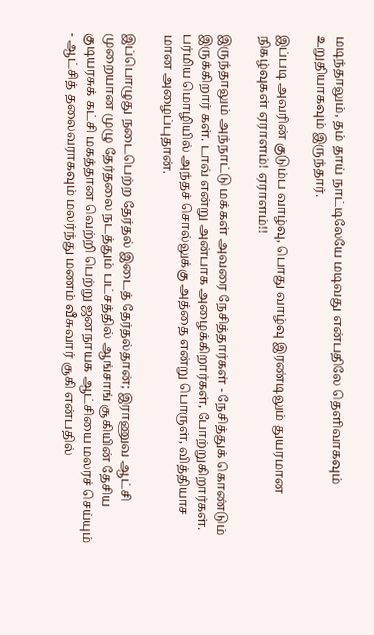மடிந்தாலும், தம் தாய் நாட்டிலேயே மடிவது என்பதிலே தெளிவாகவும் உறுதியாகவும் இருந்தார்.

இப்படி அவரின் குடும்ப வாழ்வு, பொது வாழ்வு இரண்டிலும் துயரமான நிகழ்வுகள் ஏராளம்! ஏராளம்!!

இருந்தாலும் அந்நாட்டு மக்கள் அவரை நேசித்தார்கள் - நேசித்துக் கொண்டும் இருக்கிறார் கள். டாவ் என்று அன்பாக அழைக்கிறார்கள், போற்றுகிறார்கள். பர்மிய மொழியில் அந்தச் சொல்லுக்கு அத்தை என்று பொருள், வித்தியாச மான அழைப்புதான்.

இப்பொழுது நடைபெற்ற தேர்தல் இடைத் தேர்தல்தான்; இராணுவ ஆட்சி முறையான முழு தேர்தலை நடத்தும் பட்சத்தில் ஆங்சாங் சூகியின் தேசிய குடியரசுக் கட்சி மகத்தான வெற்றி பெற்று ஜனநாயக ஆட்சியை மலரச் செய்யும் - ஆட்சித் தலைவராகவும் மலர்ந்து மணம் வீசுவார் சூகி என்பதில்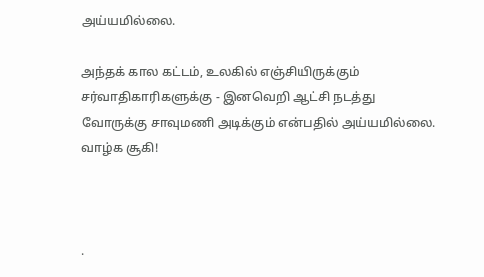அய்யமில்லை.

அந்தக் கால கட்டம், உலகில் எஞ்சியிருக்கும் சர்வாதிகாரிகளுக்கு - இனவெறி ஆட்சி நடத்து வோருக்கு சாவுமணி அடிக்கும் என்பதில் அய்யமில்லை. வாழ்க சூகி!



.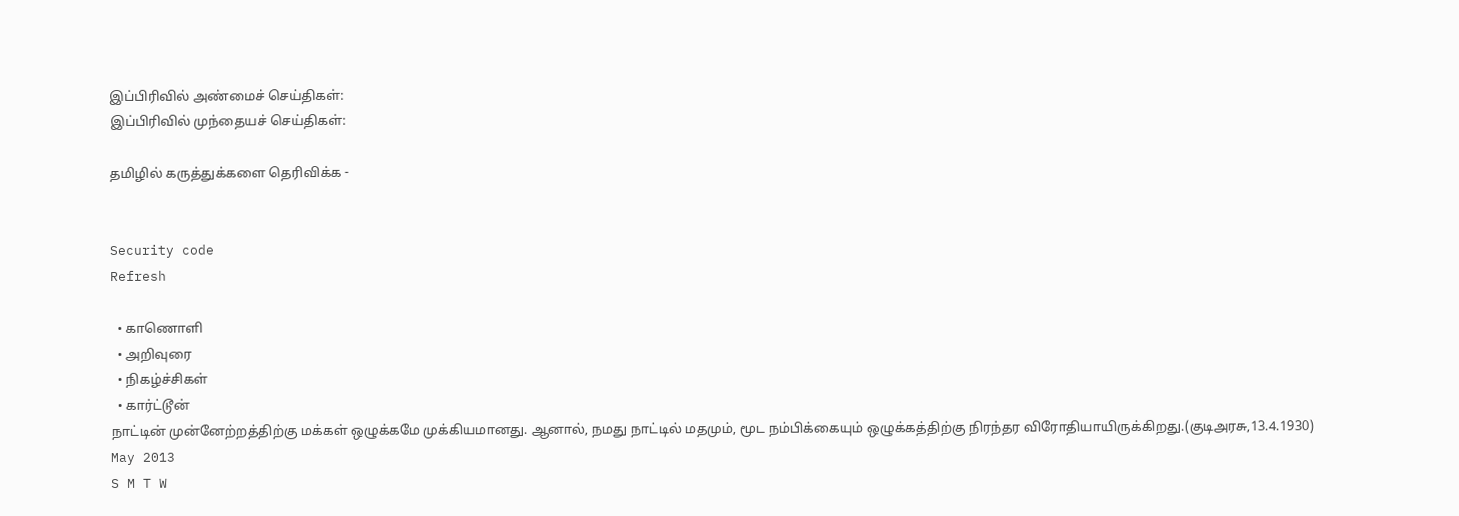இப்பிரிவில் அண்மைச் செய்திகள்:
இப்பிரிவில் முந்தையச் செய்திகள்:

தமிழில் கருத்துக்களை தெரிவிக்க -


Security code
Refresh

  • காணொளி
  • அறிவுரை
  • நிகழ்ச்சிகள்
  • கார்ட்டூன்
நாட்டின் முன்னேற்றத்திற்கு மக்கள் ஒழுக்கமே முக்கியமானது. ஆனால், நமது நாட்டில் மதமும், மூட நம்பிக்கையும் ஒழுக்கத்திற்கு நிரந்தர விரோதியாயிருக்கிறது.(குடிஅரசு,13.4.1930)
May 2013
S M T W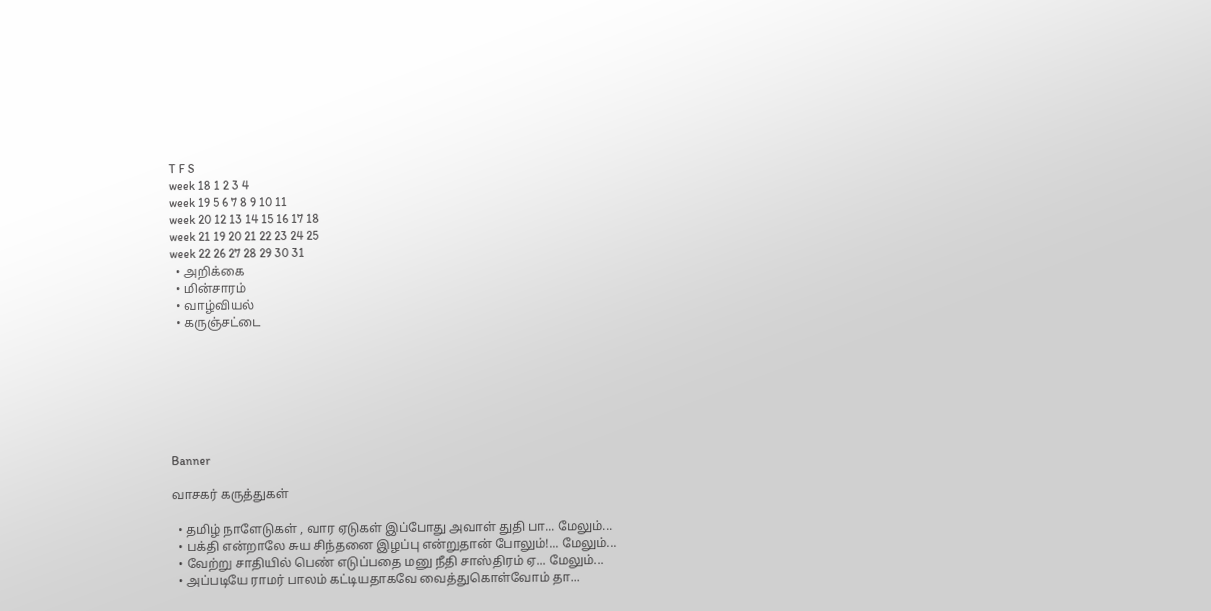T F S
week 18 1 2 3 4
week 19 5 6 7 8 9 10 11
week 20 12 13 14 15 16 17 18
week 21 19 20 21 22 23 24 25
week 22 26 27 28 29 30 31
  • அறிக்கை
  • மின்சாரம்
  • வாழ்வியல்
  • கருஞ்சட்டை







Banner

வாசகர் கருத்துகள்

  • தமிழ் நாளேடுகள் , வார ஏடுகள் இப்போது அவாள் துதி பா... மேலும்...
  • பக்தி என்றாலே சுய சிந்தனை இழப்பு என்றுதான் போலும்!... மேலும்...
  • வேற்று சாதியில் பெண் எடுப்பதை மனு நீதி சாஸ்திரம் ஏ... மேலும்...
  • அப்படியே ராமர் பாலம் கட்டியதாகவே வைத்துகொள்வோம் தா...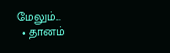மேலும்...
  • தானம்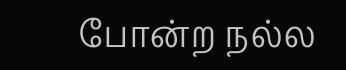போன்ற நல்ல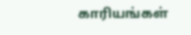காரியங்கள்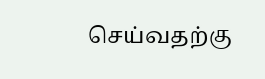செய்வதற்கு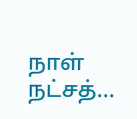நாள் நட்சத்...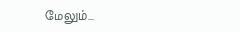மேலும்...